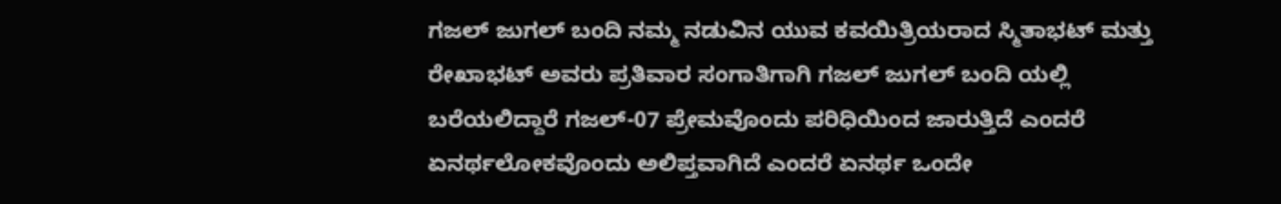ಗಜಲ್ ಜುಗಲ್ ಬಂದಿ ನಮ್ಮ ನಡುವಿನ ಯುವ ಕವಯಿತ್ರಿಯರಾದ ಸ್ಮಿತಾಭಟ್ ಮತ್ತು ರೇಖಾಭಟ್ ಅವರು ಪ್ರತಿವಾರ ಸಂಗಾತಿಗಾಗಿ ಗಜಲ್ ಜುಗಲ್ ಬಂದಿ ಯಲ್ಲಿ ಬರೆಯಲಿದ್ದಾರೆ ಗಜಲ್-07 ಪ್ರೇಮವೊಂದು ಪರಿಧಿಯಿಂದ ಜಾರುತ್ತಿದೆ ಎಂದರೆ ಏನರ್ಥಲೋಕವೊಂದು ಅಲಿಪ್ತವಾಗಿದೆ ಎಂದರೆ ಏನರ್ಥ ಒಂದೇ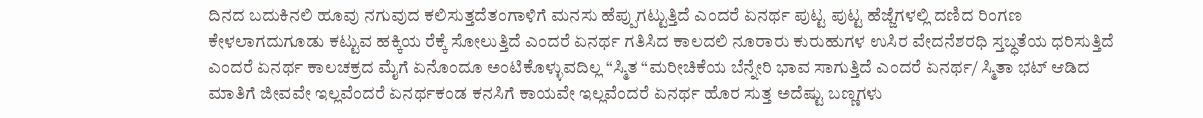ದಿನದ ಬದುಕಿನಲಿ ಹೂವು ನಗುವುದ ಕಲಿಸುತ್ತದೆತಂಗಾಳಿಗೆ ಮನಸು ಹೆಪ್ಪುಗಟ್ಟುತ್ತಿದೆ ಎಂದರೆ ಏನರ್ಥ ಪುಟ್ಟ ಪುಟ್ಟ ಹೆಜ್ಜೆಗಳಲ್ಲಿ ದಣಿದ ರಿಂಗಣ ಕೇಳಲಾಗದುಗೂಡು ಕಟ್ಟುವ ಹಕ್ಕಿಯ ರೆಕ್ಕೆ ಸೋಲುತ್ತಿದೆ ಎಂದರೆ ಏನರ್ಥ ಗತಿಸಿದ ಕಾಲದಲಿ ನೂರಾರು ಕುರುಹುಗಳ ಉಸಿರ ವೇದನೆಶರಧಿ ಸ್ತಬ್ಧತೆಯ ಧರಿಸುತ್ತಿದೆ ಎಂದರೆ ಏನರ್ಥ ಕಾಲಚಕ್ರದ ಮೈಗೆ ಏನೊಂದೂ ಅಂಟಿಕೊಳ್ಳುವದಿಲ್ಲ “ಸ್ಮಿತ “ಮರೀಚಿಕೆಯ ಬೆನ್ನೇರಿ ಭಾವ ಸಾಗುತ್ತಿದೆ ಎಂದರೆ ಏನರ್ಥ/ ಸ್ಮಿತಾ ಭಟ್ ಆಡಿದ ಮಾತಿಗೆ ಜೀವವೇ ಇಲ್ಲವೆಂದರೆ ಏನರ್ಥಕಂಡ ಕನಸಿಗೆ ಕಾಯವೇ ಇಲ್ಲವೆಂದರೆ ಏನರ್ಥ ಹೊರ ಸುತ್ತ ಅದೆಷ್ಟು ಬಣ್ಣಗಳು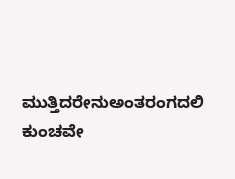ಮುತ್ತಿದರೇನುಅಂತರಂಗದಲಿ ಕುಂಚವೇ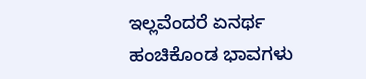ಇಲ್ಲವೆಂದರೆ ಏನರ್ಥ ಹಂಚಿಕೊಂಡ ಭಾವಗಳು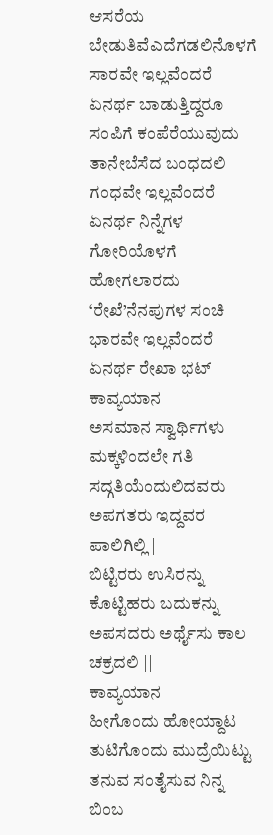ಆಸರೆಯ ಬೇಡುತಿವೆಎದೆಗಡಲಿನೊಳಗೆ ಸಾರವೇ ಇಲ್ಲವೆಂದರೆ ಏನರ್ಥ ಬಾಡುತ್ತಿದ್ದರೂ ಸಂಪಿಗೆ ಕಂಪೆರೆಯುವುದು ತಾನೇಬೆಸೆದ ಬಂಧದಲಿ ಗಂಧವೇ ಇಲ್ಲವೆಂದರೆ ಏನರ್ಥ ನಿನ್ನೆಗಳ ಗೋರಿಯೊಳಗೆ ಹೋಗಲಾರದು ‘ರೇಖೆ’ನೆನಪುಗಳ ಸಂಚಿ ಭಾರವೇ ಇಲ್ಲವೆಂದರೆ ಏನರ್ಥ ರೇಖಾ ಭಟ್
ಕಾವ್ಯಯಾನ
ಅಸಮಾನ ಸ್ವಾರ್ಥಿಗಳು
ಮಕ್ಕಳಿಂದಲೇ ಗತಿ ಸದ್ಗತಿಯೆಂದುಲಿದವರು
ಅಪಗತರು ಇದ್ದವರ ಪಾಲಿಗಿಲ್ಲಿ |
ಬಿಟ್ಟಿರರು ಉಸಿರನ್ನು ಕೊಟ್ಟಿಹರು ಬದುಕನ್ನು
ಅಪಸದರು ಅರ್ಥೈಸು ಕಾಲ ಚಕ್ರದಲಿ ||
ಕಾವ್ಯಯಾನ
ಹೀಗೊಂದು ಹೋಯ್ದಾಟ
ತುಟಿಗೊಂದು ಮುದ್ರೆಯಿಟ್ಟು
ತನುವ ಸಂತೈಸುವ ನಿನ್ನ ಬಿಂಬ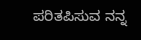ಪರಿತಪಿಸುವ ನನ್ನ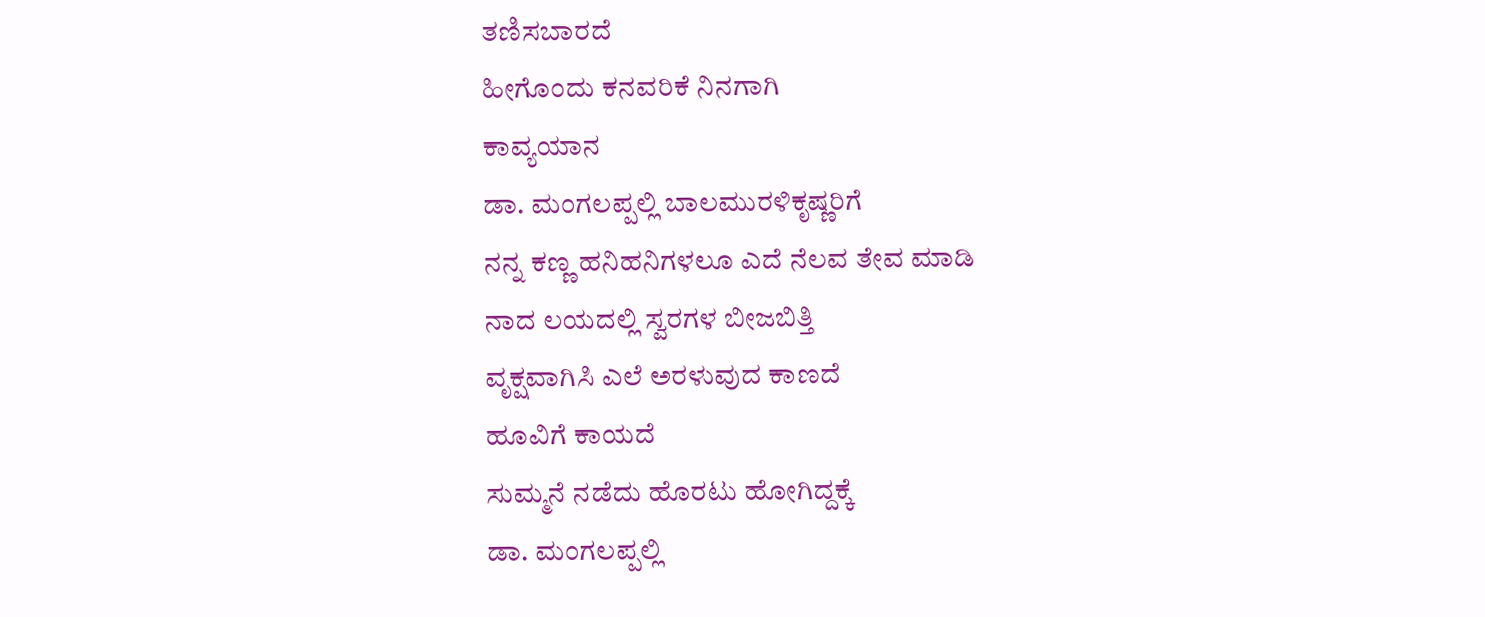ತಣಿಸಬಾರದೆ
ಹೀಗೊಂದು ಕನವರಿಕೆ ನಿನಗಾಗಿ
ಕಾವ್ಯಯಾನ
ಡಾ. ಮಂಗಲಪ್ಪಲ್ಲಿ ಬಾಲಮುರಳಿಕೃಷ್ಣರಿಗೆ
ನನ್ನ ಕಣ್ಣ ಹನಿಹನಿಗಳಲೂ ಎದೆ ನೆಲವ ತೇವ ಮಾಡಿ
ನಾದ ಲಯದಲ್ಲಿ ಸ್ವರಗಳ ಬೀಜಬಿತ್ತಿ
ವೃಕ್ಷವಾಗಿಸಿ ಎಲೆ ಅರಳುವುದ ಕಾಣದೆ
ಹೂವಿಗೆ ಕಾಯದೆ
ಸುಮ್ಮನೆ ನಡೆದು ಹೊರಟು ಹೋಗಿದ್ದಕ್ಕೆ
ಡಾ. ಮಂಗಲಪ್ಪಲ್ಲಿ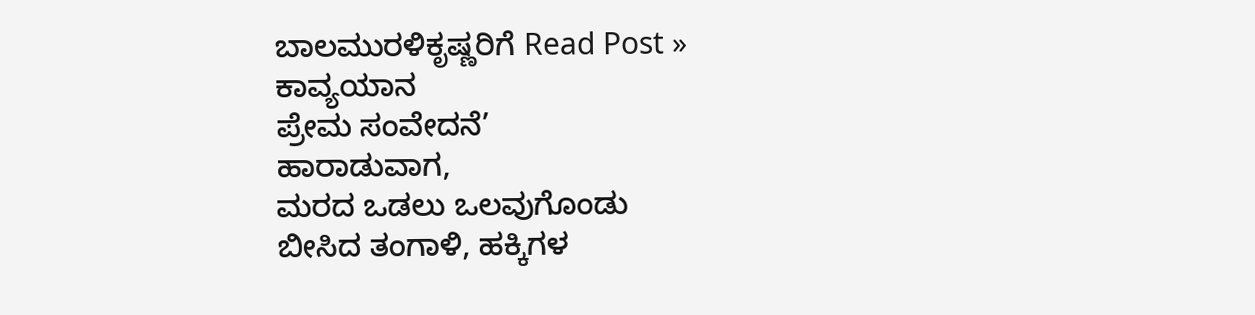ಬಾಲಮುರಳಿಕೃಷ್ಣರಿಗೆ Read Post »
ಕಾವ್ಯಯಾನ
ಪ್ರೇಮ ಸಂವೇದನೆ’
ಹಾರಾಡುವಾಗ,
ಮರದ ಒಡಲು ಒಲವುಗೊಂಡು
ಬೀಸಿದ ತಂಗಾಳಿ, ಹಕ್ಕಿಗಳ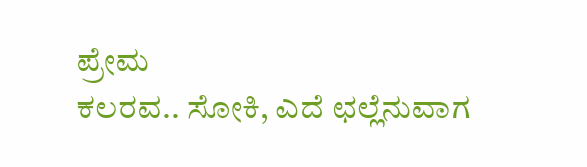ಪ್ರೇಮ
ಕಲರವ.. ಸೋಕಿ, ಎದೆ ಛಲ್ಲೆನುವಾಗ